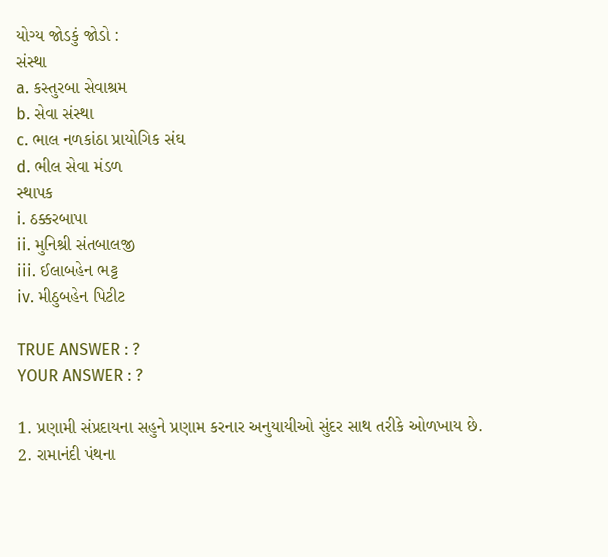યોગ્ય જોડકું જોડો :
સંસ્થા
a. કસ્તુરબા સેવાશ્રમ
b. સેવા સંસ્થા
c. ભાલ નળકાંઠા પ્રાયોગિક સંઘ
d. ભીલ સેવા મંડળ
સ્થાપક
i. ઠક્કરબાપા
ii. મુનિશ્રી સંતબાલજી
iii. ઈલાબહેન ભટ્ટ
iv. મીઠુબહેન પિટીટ

TRUE ANSWER : ?
YOUR ANSWER : ?

1. પ્રણામી સંપ્રદાયના સહુને પ્રણામ કરનાર અનુયાયીઓ સુંદર સાથ તરીકે ઓળખાય છે.
2. રામાનંદી પંથના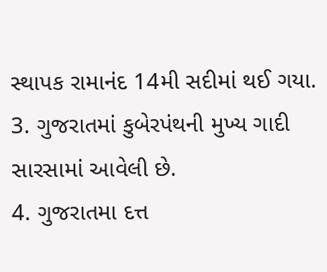સ્થાપક રામાનંદ 14મી સદીમાં થઈ ગયા.
3. ગુજરાતમાં કુબેરપંથની મુખ્ય ગાદી સારસામાં આવેલી છે.
4. ગુજરાતમા દત્ત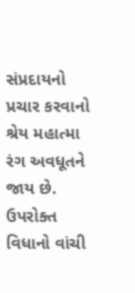સંપ્રદાયનો પ્રચાર કરવાનો શ્રેય મહાત્મા રંગ અવધૂતને જાય છે.
ઉપરોક્ત વિધાનો વાંચી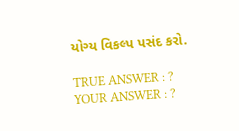યોગ્ય વિકલ્પ પસંદ કરો.

TRUE ANSWER : ?
YOUR ANSWER : ?